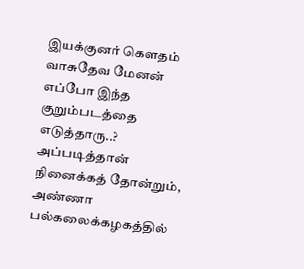இயக்குனர் கெளதம் வாசுதேவ மேனன் எப்போ இந்த குறும்படத்தை எடுத்தாரு..? அப்படித்தான் நினைக்கத் தோன்றும், அண்ணா பல்கலைக்கழகத்தில்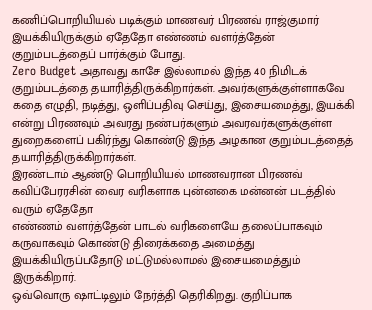கணிப்பொறியியல் படிக்கும் மாணவர் பிரணவ் ராஜ்குமார் இயக்கியிருக்கும் ஏதேதோ எண்ணம் வளர்த்தேன் குறும்படத்தைப் பார்க்கும் போது.
Zero Budget அதாவது காசே இல்லாமல் இந்த 40 நிமிடக் குறும்படத்தை தயாரித்திருக்கிறார்கள். அவர்களுக்குள்ளாகவே கதை எழுதி, நடித்து, ஒளிப்பதிவு செய்து, இசையமைத்து, இயக்கி என்று பிரணவும் அவரது நண்பர்களும் அவரவர்களுக்குள்ள துறைகளைப் பகிர்ந்து கொண்டு இந்த அழகான குறும்படத்தைத் தயாரித்திருக்கிறார்கள்.
இரண்டாம் ஆண்டு பொறியியல் மாணவரான பிரணவ் கவிப்பேரரசின் வைர வரிகளாக புன்னகை மன்னன் படத்தில் வரும் ஏதேதோ
எண்ணம் வளர்த்தேன் பாடல் வரிகளையே தலைப்பாகவும் கருவாகவும் கொண்டு திரைக்கதை அமைத்து இயக்கியிருப்பதோடு மட்டுமல்லாமல் இசையமைத்தும் இருக்கிறார்.
ஒவ்வொரு ஷாட்டிலும் நேர்த்தி தெரிகிறது. குறிப்பாக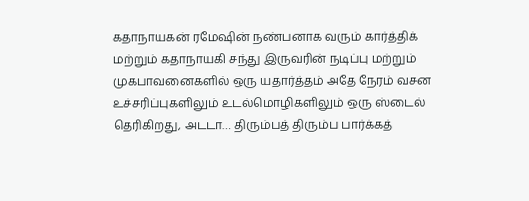கதாநாயகன் ரமேஷின் நண்பனாக வரும் கார்த்திக் மற்றும் கதாநாயகி சந்து இருவரின் நடிப்பு மற்றும் முகபாவனைகளில் ஒரு யதார்த்தம் அதே நேரம் வசன உச்சரிப்புகளிலும் உடல்மொழிகளிலும் ஒரு ஸ்டைல் தெரிகிறது, அடடா… திரும்பத் திரும்ப பார்க்கத்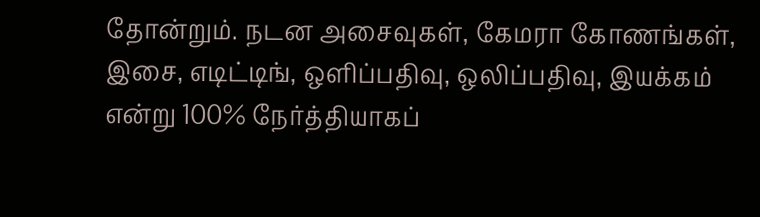தோன்றும். நடன அசைவுகள், கேமரா கோணங்கள், இசை, எடிட்டிங், ஒளிப்பதிவு, ஒலிப்பதிவு, இயக்கம் என்று 100% நேர்த்தியாகப்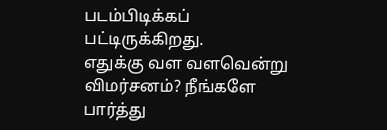படம்பிடிக்கப் பட்டிருக்கிறது.
எதுக்கு வள வளவென்று விமர்சனம்? நீங்களே பார்த்து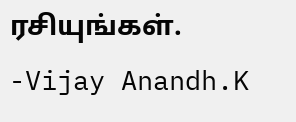ரசியுங்கள்.
-Vijay Anandh.K